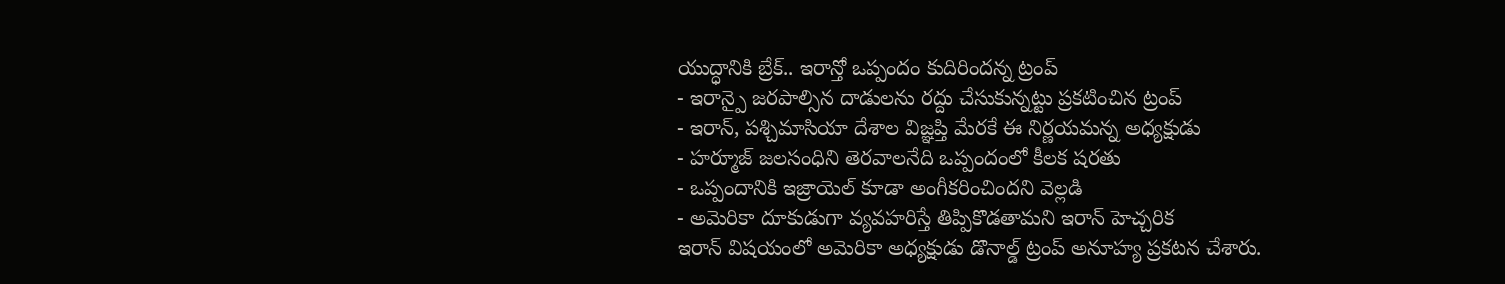యుద్ధానికి బ్రేక్.. ఇరాన్తో ఒప్పందం కుదిరిందన్న ట్రంప్
- ఇరాన్పై జరపాల్సిన దాడులను రద్దు చేసుకున్నట్టు ప్రకటించిన ట్రంప్
- ఇరాన్, పశ్చిమాసియా దేశాల విజ్ఞప్తి మేరకే ఈ నిర్ణయమన్న అధ్యక్షుడు
- హర్మూజ్ జలసంధిని తెరవాలనేది ఒప్పందంలో కీలక షరతు
- ఒప్పందానికి ఇజ్రాయెల్ కూడా అంగీకరించిందని వెల్లడి
- అమెరికా దూకుడుగా వ్యవహరిస్తే తిప్పికొడతామని ఇరాన్ హెచ్చరిక
ఇరాన్ విషయంలో అమెరికా అధ్యక్షుడు డొనాల్డ్ ట్రంప్ అనూహ్య ప్రకటన చేశారు.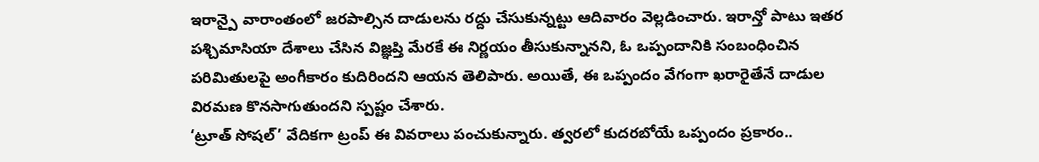ఇరాన్పై వారాంతంలో జరపాల్సిన దాడులను రద్దు చేసుకున్నట్టు ఆదివారం వెల్లడించారు. ఇరాన్తో పాటు ఇతర పశ్చిమాసియా దేశాలు చేసిన విజ్ఞప్తి మేరకే ఈ నిర్ణయం తీసుకున్నానని, ఓ ఒప్పందానికి సంబంధించిన పరిమితులపై అంగీకారం కుదిరిందని ఆయన తెలిపారు. అయితే, ఈ ఒప్పందం వేగంగా ఖరారైతేనే దాడుల విరమణ కొనసాగుతుందని స్పష్టం చేశారు.
‘ట్రూత్ సోషల్’ వేదికగా ట్రంప్ ఈ వివరాలు పంచుకున్నారు. త్వరలో కుదరబోయే ఒప్పందం ప్రకారం..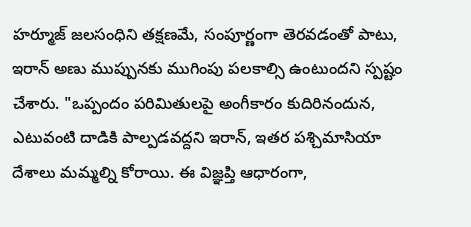హర్మూజ్ జలసంధిని తక్షణమే, సంపూర్ణంగా తెరవడంతో పాటు, ఇరాన్ అణు ముప్పునకు ముగింపు పలకాల్సి ఉంటుందని స్పష్టం చేశారు. "ఒప్పందం పరిమితులపై అంగీకారం కుదిరినందున, ఎటువంటి దాడికి పాల్పడవద్దని ఇరాన్, ఇతర పశ్చిమాసియా దేశాలు మమ్మల్ని కోరాయి. ఈ విజ్ఞప్తి ఆధారంగా,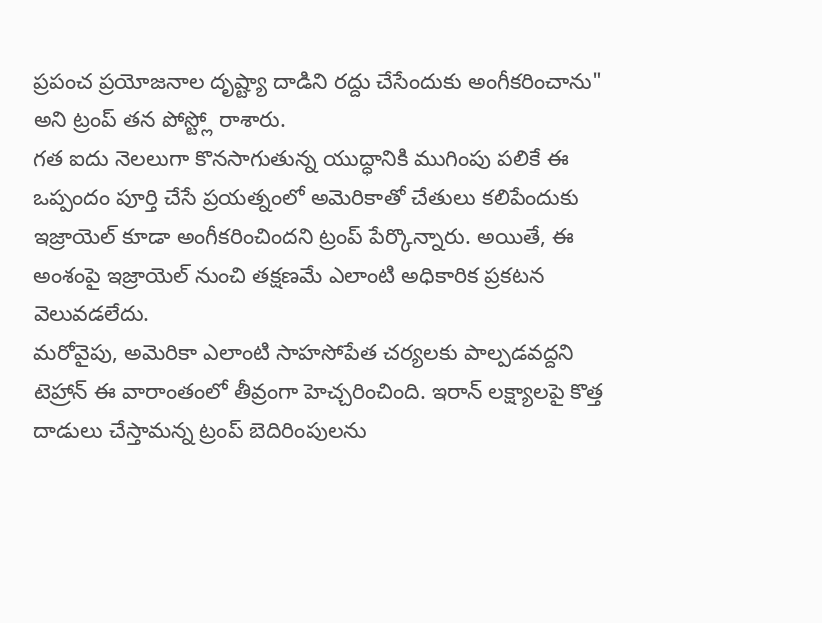ప్రపంచ ప్రయోజనాల దృష్ట్యా దాడిని రద్దు చేసేందుకు అంగీకరించాను" అని ట్రంప్ తన పోస్ట్లో రాశారు.
గత ఐదు నెలలుగా కొనసాగుతున్న యుద్ధానికి ముగింపు పలికే ఈ ఒప్పందం పూర్తి చేసే ప్రయత్నంలో అమెరికాతో చేతులు కలిపేందుకు ఇజ్రాయెల్ కూడా అంగీకరించిందని ట్రంప్ పేర్కొన్నారు. అయితే, ఈ అంశంపై ఇజ్రాయెల్ నుంచి తక్షణమే ఎలాంటి అధికారిక ప్రకటన వెలువడలేదు.
మరోవైపు, అమెరికా ఎలాంటి సాహసోపేత చర్యలకు పాల్పడవద్దని టెహ్రాన్ ఈ వారాంతంలో తీవ్రంగా హెచ్చరించింది. ఇరాన్ లక్ష్యాలపై కొత్త దాడులు చేస్తామన్న ట్రంప్ బెదిరింపులను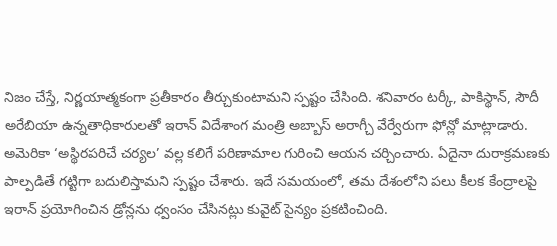నిజం చేస్తే, నిర్ణయాత్మకంగా ప్రతీకారం తీర్చుకుంటామని స్పష్టం చేసింది. శనివారం టర్కీ, పాకిస్థాన్, సౌదీ అరేబియా ఉన్నతాధికారులతో ఇరాన్ విదేశాంగ మంత్రి అబ్బాస్ అరాగ్చీ వేర్వేరుగా ఫోన్లో మాట్లాడారు. అమెరికా ‘అస్థిరపరిచే చర్యల’ వల్ల కలిగే పరిణామాల గురించి ఆయన చర్చించారు. ఏదైనా దురాక్రమణకు పాల్పడితే గట్టిగా బదులిస్తామని స్పష్టం చేశారు. ఇదే సమయంలో, తమ దేశంలోని పలు కీలక కేంద్రాలపై ఇరాన్ ప్రయోగించిన డ్రోన్లను ధ్వంసం చేసినట్లు కువైట్ సైన్యం ప్రకటించింది.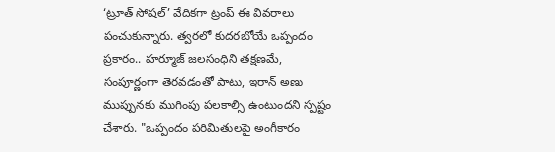‘ట్రూత్ సోషల్’ వేదికగా ట్రంప్ ఈ వివరాలు పంచుకున్నారు. త్వరలో కుదరబోయే ఒప్పందం ప్రకారం.. హర్మూజ్ జలసంధిని తక్షణమే, సంపూర్ణంగా తెరవడంతో పాటు, ఇరాన్ అణు ముప్పునకు ముగింపు పలకాల్సి ఉంటుందని స్పష్టం చేశారు. "ఒప్పందం పరిమితులపై అంగీకారం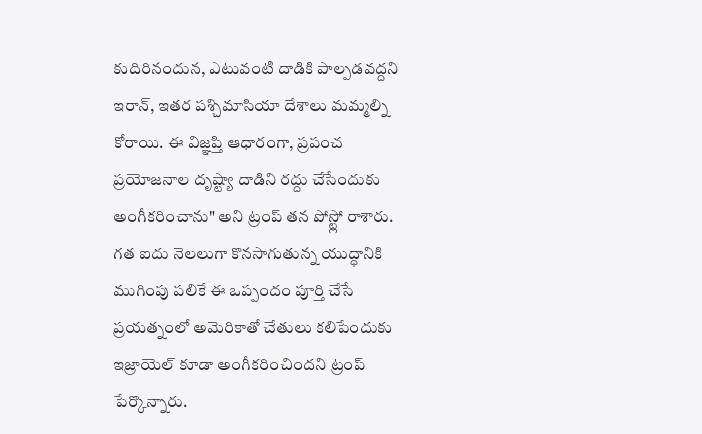కుదిరినందున, ఎటువంటి దాడికి పాల్పడవద్దని ఇరాన్, ఇతర పశ్చిమాసియా దేశాలు మమ్మల్ని కోరాయి. ఈ విజ్ఞప్తి ఆధారంగా, ప్రపంచ ప్రయోజనాల దృష్ట్యా దాడిని రద్దు చేసేందుకు అంగీకరించాను" అని ట్రంప్ తన పోస్ట్లో రాశారు.
గత ఐదు నెలలుగా కొనసాగుతున్న యుద్ధానికి ముగింపు పలికే ఈ ఒప్పందం పూర్తి చేసే ప్రయత్నంలో అమెరికాతో చేతులు కలిపేందుకు ఇజ్రాయెల్ కూడా అంగీకరించిందని ట్రంప్ పేర్కొన్నారు.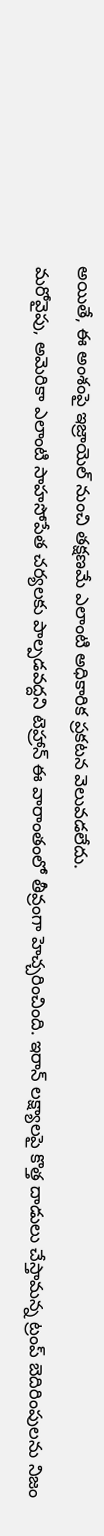అయితే, ఈ అంశంపై ఇజ్రాయెల్ నుంచి తక్షణమే ఎలాంటి అధికారిక ప్రకటన వెలువడలేదు.
మరోవైపు, అమెరికా ఎలాంటి సాహసోపేత చర్యలకు పాల్పడవద్దని టెహ్రాన్ ఈ వారాంతంలో తీవ్రంగా హెచ్చరించింది. ఇరాన్ లక్ష్యాలపై కొత్త దాడులు చేస్తామన్న ట్రంప్ బెదిరింపులను నిజం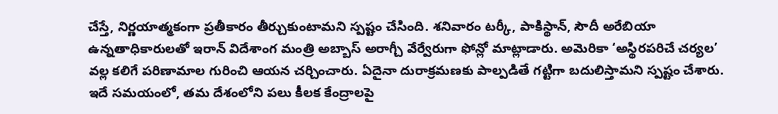చేస్తే, నిర్ణయాత్మకంగా ప్రతీకారం తీర్చుకుంటామని స్పష్టం చేసింది. శనివారం టర్కీ, పాకిస్థాన్, సౌదీ అరేబియా ఉన్నతాధికారులతో ఇరాన్ విదేశాంగ మంత్రి అబ్బాస్ అరాగ్చీ వేర్వేరుగా ఫోన్లో మాట్లాడారు. అమెరికా ‘అస్థిరపరిచే చర్యల’ వల్ల కలిగే పరిణామాల గురించి ఆయన చర్చించారు. ఏదైనా దురాక్రమణకు పాల్పడితే గట్టిగా బదులిస్తామని స్పష్టం చేశారు. ఇదే సమయంలో, తమ దేశంలోని పలు కీలక కేంద్రాలపై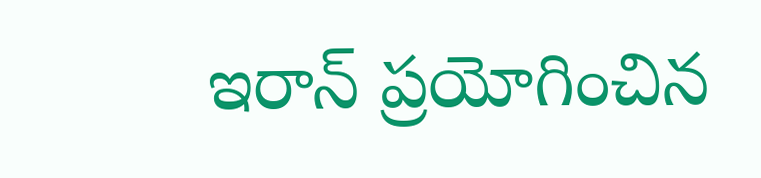ఇరాన్ ప్రయోగించిన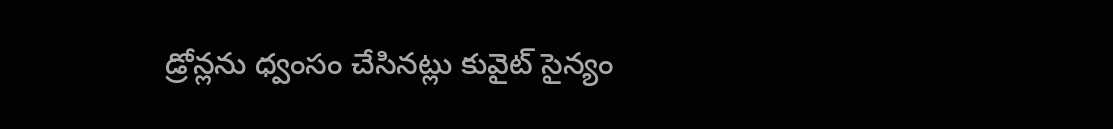డ్రోన్లను ధ్వంసం చేసినట్లు కువైట్ సైన్యం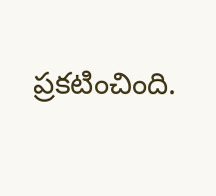ప్రకటించింది.